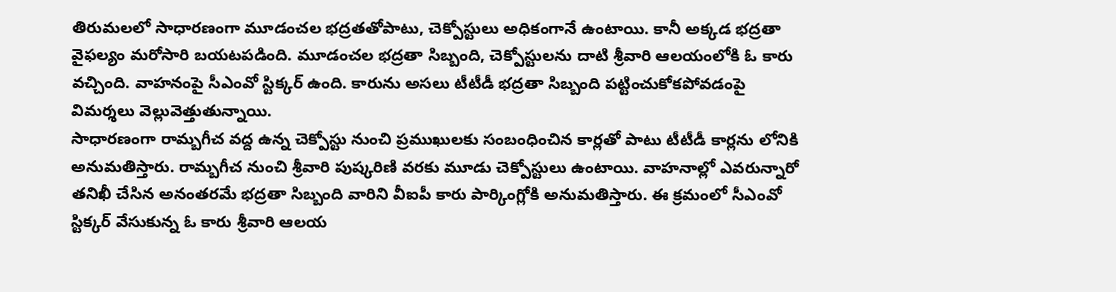తిరుమలలో సాధారణంగా మూడంచల భద్రతతోపాటు, చెక్పోస్టులు అధికంగానే ఉంటాయి. కానీ అక్కడ భద్రతా వైఫల్యం మరోసారి బయటపడింది. మూడంచల భద్రతా సిబ్బంది, చెక్పోస్టులను దాటి శ్రీవారి ఆలయంలోకి ఓ కారు వచ్చింది. వాహనంపై సీఎంవో స్టిక్కర్ ఉంది. కారును అసలు టీటీడీ భద్రతా సిబ్బంది పట్టించుకోకపోవడంపై విమర్శలు వెల్లువెత్తుతున్నాయి.
సాధారణంగా రామ్బగీచ వద్ద ఉన్న చెక్పోస్టు నుంచి ప్రముఖులకు సంబంధించిన కార్లతో పాటు టీటీడీ కార్లను లోనికి అనుమతిస్తారు. రామ్బగీచ నుంచి శ్రీవారి పుష్కరిణి వరకు మూడు చెక్పోస్టులు ఉంటాయి. వాహనాల్లో ఎవరున్నారో తనిఖీ చేసిన అనంతరమే భద్రతా సిబ్బంది వారిని వీఐపీ కారు పార్కింగ్లోకి అనుమతిస్తారు. ఈ క్రమంలో సీఎంవో స్టిక్కర్ వేసుకున్న ఓ కారు శ్రీవారి ఆలయ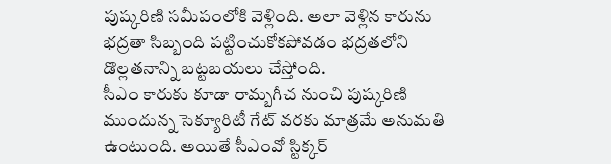పుష్కరిణి సమీపంలోకి వెళ్లింది. అలా వెళ్లిన కారును భద్రతా సిబ్బంది పట్టించుకోకపోవడం భద్రతలోని డొల్లతనాన్ని బట్టబయలు చేస్తోంది.
సీఎం కారుకు కూడా రామ్బగీచ నుంచి పుష్కరిణి ముందున్న సెక్యూరిటీ గేట్ వరకు మాత్రమే అనుమతి ఉంటుంది. అయితే సీఎంవో స్టిక్కర్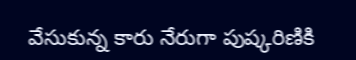వేసుకున్న కారు నేరుగా పుష్కరిణికి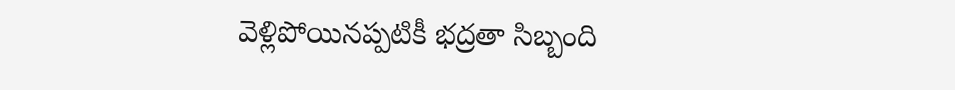వెళ్లిపోయినప్పటికీ భద్రతా సిబ్బంది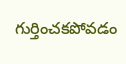గుర్తించకపోవడం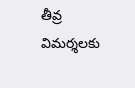తీవ్ర విమర్శలకు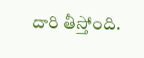దారి తీస్తోంది.